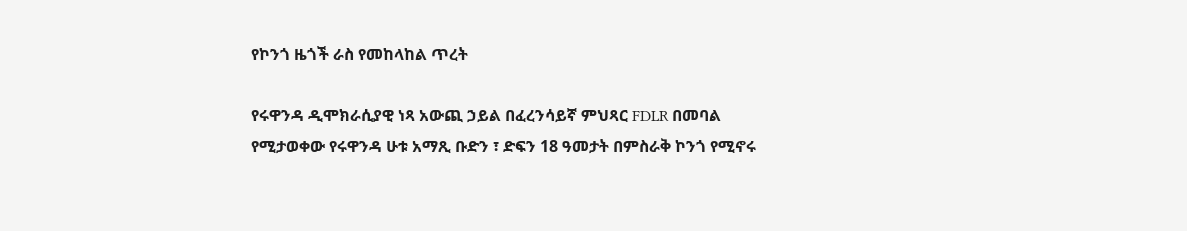የኮንጎ ዜጎች ራስ የመከላከል ጥረት

የሩዋንዳ ዲሞክራሲያዊ ነጻ አውጪ ኃይል በፈረንሳይኛ ምህጻር FDLR በመባል የሚታወቀው የሩዋንዳ ሁቱ አማጺ ቡድን ፣ ድፍን 18 ዓመታት በምስራቅ ኮንጎ የሚኖሩ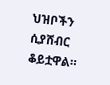ህዝቦችን ሲያሸብር ቆይቷዋል።